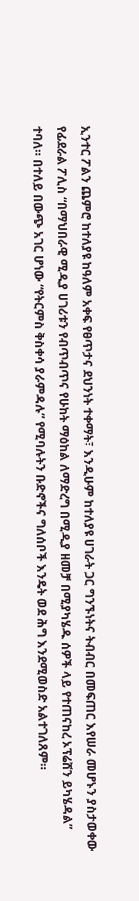ኢንተር ፖልን ጨምሮ ከተለያዩ ከዓለም አቀፍ የፀጥታና ደህንነት ተቀማት፣ እንዲሁም ከተለያዩ ሀገራት ጋር ግንኙነትና ትብብር በመፍጠር እየሠራ መሆኑን ያስታወቀው የፊደራል ፖሊስ “በማህበራዊ ሚዲያ ሀገሪቱን የብጥብጥና የሁከት ማዕከል ለማድረግ በሚዲያ ዘመቻ በሚያካሄዱ ሰዎች ላይ የተጠናከረ ኦፕሬሸን ይካሄዳል” ተባለ። በተለይ በውጭ አገር ሆነው “የትርምስ ቅስቀሳ ያራምዳሉ” የሚባሉትን ቡድኖችና ግለሰቦች እንዴት ወደ ሕግ እንደሚወስድ አልተገለጸም።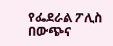የፌደራል ፖሊስ በውጭና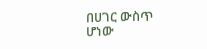በሀገር ውስጥ ሆነው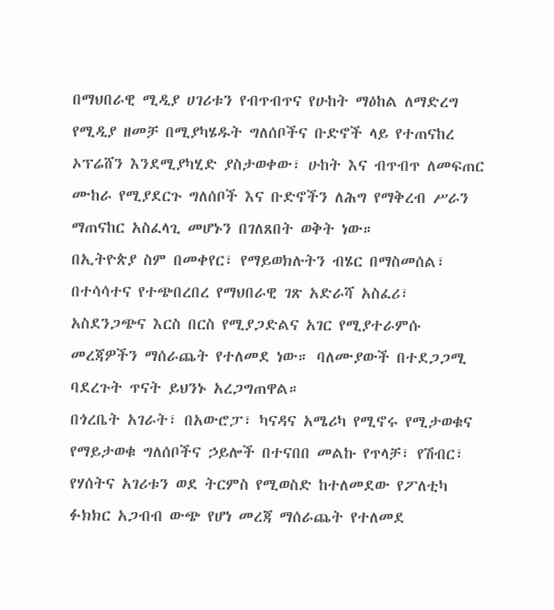በማህበራዊ ሚዲያ ሀገሪቱን የብጥብጥና የሁከት ማዕከል ለማድረግ የሚዲያ ዘመቻ በሚያካሄዱት ግለሰቦችና ቡድኖች ላይ የተጠናከረ ኦፕሬሸን እንደሚያካሂድ ያስታወቀው፣ ሁከት እና ብጥብጥ ለመፍጠር ሙከራ የሚያደርጉ ግለሰቦች እና ቡድኖችን ለሕግ የማቅረብ ሥራን ማጠናከር አስፈላጊ መሆኑን በገለጸበት ወቅት ነው።
በኢትዮጵያ ስም በመቀየር፣ የማይወክሉትን ብሄር በማስመሰል፣ በተሳሳተና የተጭበረበረ የማህበራዊ ገጽ አድራሻ አስፈሪ፣ አስደንጋጭና እርስ በርስ የሚያጋድልና አገር የሚያተራምሱ መረጃዎችን ማሰራጨት የተለመደ ነው። ባለሙያውች በተደጋጋሚ ባደረጉት ጥናት ይህንኑ አረጋግጠዋል።
በጎረቤት አገራት፣ በአውሮፓ፣ ካናዳና አሜሪካ የሚኖሩ የሚታወቁና የማይታወቁ ግለሰቦችና ኃይሎች በተናበበ መልኩ የጥላቻ፣ የሽብር፣ የሃሰትና አገሪቱን ወደ ትርምስ የሚወስድ ከተለመደው የፖለቲካ ፉክክር አጋብብ ውጭ የሆነ መረጃ ማሰራጨት የተለመደ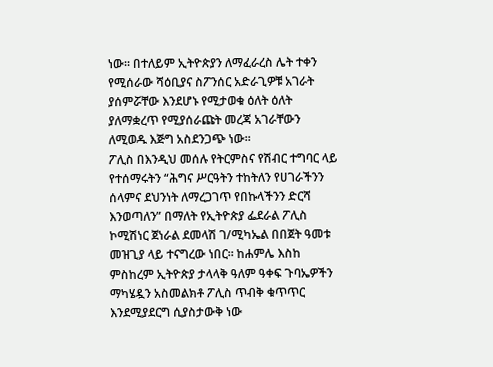ነው። በተለይም ኢትዮጵያን ለማፈራረስ ሌት ተቀን የሚሰራው ሻዕቢያና ስፖንሰር አድራጊዎቹ አገራት ያሰምሯቸው እንደሆኑ የሚታወቁ ዕለት ዕለት ያለማቋረጥ የሚያሰራጩት መረጃ አገራቸውን ለሚወዱ እጅግ አስደንጋጭ ነው።
ፖሊስ በእንዲህ መሰሉ የትርምስና የሽብር ተግባር ላይ የተሰማሩትን “ሕግና ሥርዓትን ተከትለን የሀገራችንን ሰላምና ደህንነት ለማረጋገጥ የበኩላችንን ድርሻ እንወጣለን” በማለት የኢትዮጵያ ፌደራል ፖሊስ ኮሚሽነር ጀነራል ደመላሽ ገ/ሚካኤል በበጀት ዓመቱ መዝጊያ ላይ ተናግረው ነበር። ከሐምሌ እስከ ምስከረም ኢትዮጵያ ታላላቅ ዓለም ዓቀፍ ጉባኤዎችን ማካሄዷን አስመልክቶ ፖሊስ ጥብቅ ቁጥጥር እንደሚያደርግ ሲያስታውቅ ነው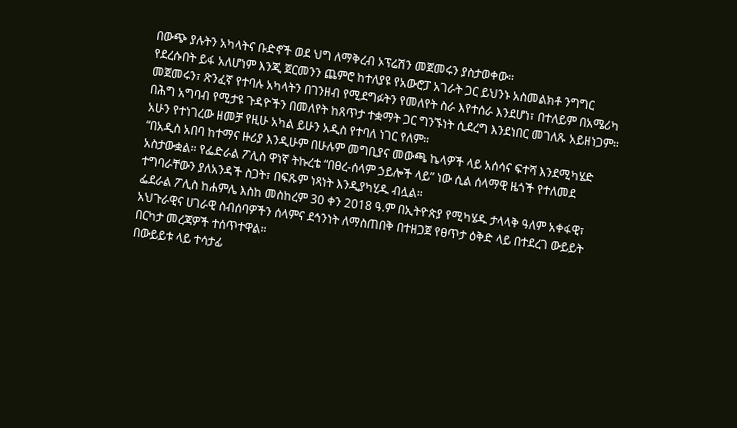በውጭ ያሉትን አካላትና ቡድኖች ወደ ህግ ለማቅረብ ኦፕሬሽን መጀመሩን ያስታወቀው።
የደረሱበት ይፋ አለሆነም እንጂ ጀርመንን ጨምሮ ከተለያዩ የአውሮፓ አገራት ጋር ይህንኑ አስመልክቶ ንግግር መጀመሩን፣ ጽንፈኛ የተባሉ አካላትን በገንዘብ የሚደግፉትን የመለየት ስራ እየተሰራ እንደሆነ፣ በተለይም በአሜሪካ በሕግ አግባብ የሚታዩ ጉዳዮችን በመለየት ከጸጥታ ተቋማት ጋር ግንኙነት ሲደረግ እንደነበር መገለጹ አይዘነጋም። አሁን የተነገረው ዘመቻ የዚሁ አካል ይሁን አዲስ የተባለ ነገር የለም።
“በአዲስ አበባ ከተማና ዙሪያ እንዲሁም በሁሉም መግቢያና መውጫ ኬላዎች ላይ አሰሳና ፍተሻ እንደሚካሄድ አስታውቋል። የፌድራል ፖሊስ ዋነኛ ትኩረቴ “በፀረ-ሰላም ኃይሎች ላይ” ነው ሲል ሰላማዊ ዜጎች የተለመደ ተግባራቸውን ያለአንዳች ስጋት፣ በፍጹም ነጻነት እንዲያካሂዱ ብሏል።
ፌደራል ፖሊስ ከሐምሌ እስከ መስከረም 30 ቀን 2018 ዓ.ም በኢትዮጵያ የሚካሄዱ ታላላቅ ዓለም አቀፋዊ፣ አህጉራዊና ሀገራዊ ስብሰባዎችን ሰላምና ደኅንነት ለማስጠበቅ በተዘጋጀ የፀጥታ ዕቅድ ላይ በተደረገ ውይይት በርካታ መረጃዎች ተሰጥተዋል።
በውይይቱ ላይ ተሳታፊ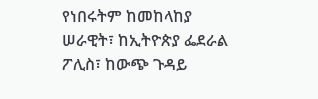የነበሩትም ከመከላከያ ሠራዊት፣ ከኢትዮጵያ ፌደራል ፖሊስ፣ ከውጭ ጉዳይ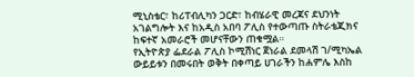ሚኒስቴር፣ ከሪፐብሊካን ጋርድ፣ ከብሄራዊ መረጃና ደህንነት አገልግሎት እና ከአዲስ አበባ ፖሊስ የተውጣጡ ስትራቴጂክና ከፍተኛ አመራሮች መሆናቸውን ጠቁሟል።
የኢትዮጵያ ፌደራል ፖሊስ ኮሚሽነር ጀነራል ደመላሽ ገ/ሚካኤል ውይይቱን በመሩበት ወቅት በቀጣይ ሀገራችን ከሐምሌ እስከ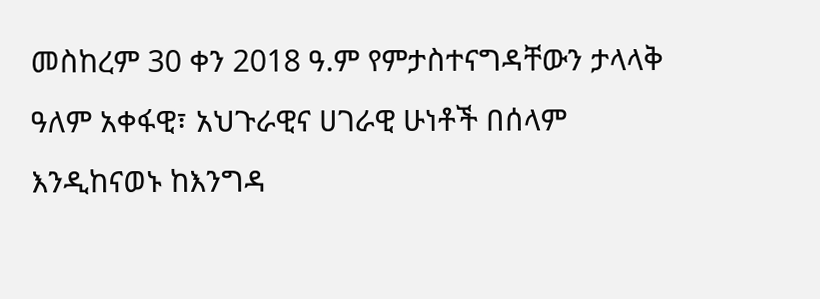መስከረም 30 ቀን 2018 ዓ.ም የምታስተናግዳቸውን ታላላቅ ዓለም አቀፋዊ፣ አህጉራዊና ሀገራዊ ሁነቶች በሰላም እንዲከናወኑ ከእንግዳ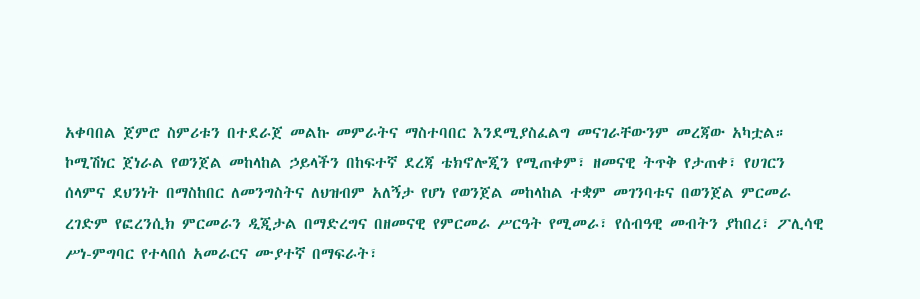አቀባበል ጀምሮ ስምሪቱን በተደራጀ መልኩ መምራትና ማስተባበር እንደሚያስፈልግ መናገራቸውንም መረጃው አካቷል።
ኮሚሽነር ጀነራል የወንጀል መከላከል ኃይላችን በከፍተኛ ደረጃ ቴክኖሎጂን የሚጠቀም፣ ዘመናዊ ትጥቅ የታጠቀ፣ የሀገርን ሰላምና ደህንነት በማስከበር ለመንግስትና ለህዝብም አለኝታ የሆነ የወንጀል መከላከል ተቋም መገንባቱና በወንጀል ምርመራ ረገድም የፎረንሲክ ምርመራን ዲጂታል በማድረግና በዘመናዊ የምርመራ ሥርዓት የሚመራ፣ የሰብዓዊ መብትን ያከበረ፣ ፖሊሳዊ ሥነ-ምግባር የተላበሰ አመራርና ሙያተኛ በማፍራት፣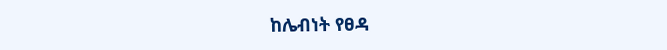ከሌብነት የፀዳ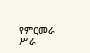የምርመራ ሥራ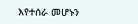እየተሰራ መሆኑን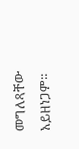መግለጻቸው አይዘነጋም።